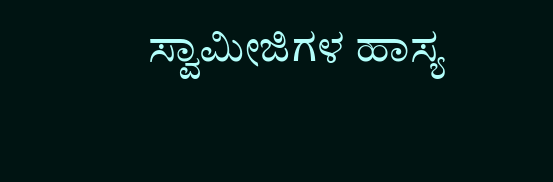ಸ್ವಾಮೀಜಿಗಳ ಹಾಸ್ಯ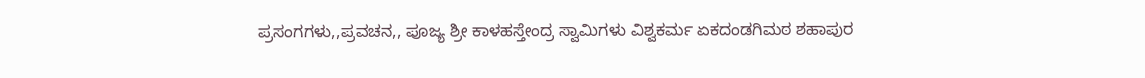ಪ್ರಸಂಗಗಳು,,ಪ್ರವಚನ,, ಪೂಜ್ಯ ಶ್ರೀ ಕಾಳಹಸ್ತೇಂದ್ರ ಸ್ವಾಮಿಗಳು ವಿಶ್ವಕರ್ಮ ಏಕದಂಡಗಿಮಠ ಶಹಾಪುರ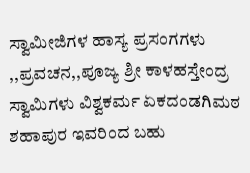ಸ್ವಾಮೀಜಿಗಳ ಹಾಸ್ಯ ಪ್ರಸಂಗಗಳು ,,ಪ್ರವಚನ,,ಪೂಜ್ಯ ಶ್ರೀ ಕಾಳಹಸ್ತೇಂದ್ರ ಸ್ವಾಮಿಗಳು ವಿಶ್ವಕರ್ಮ ಏಕದಂಡಗಿಮಠ ಶಹಾಪುರ ಇವರಿಂದ ಬಹು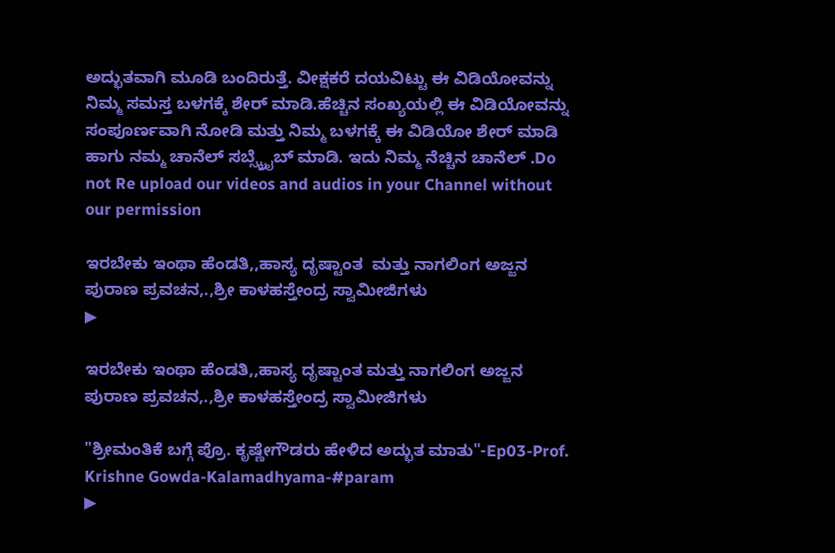ಅದ್ಭುತವಾಗಿ ಮೂಡಿ ಬಂದಿರುತ್ತೆ. ವೀಕ್ಷಕರೆ ದಯವಿಟ್ಟು ಈ ವಿಡಿಯೋವನ್ನು ನಿಮ್ಮ ಸಮಸ್ತ ಬಳಗಕ್ಕೆ ಶೇರ್ ಮಾಡಿ.ಹೆಚ್ಚಿನ ಸಂಖ್ಯಯಲ್ಲಿ ಈ ವಿಡಿಯೋವನ್ನು ಸಂಪೂರ್ಣವಾಗಿ ನೋಡಿ ಮತ್ತು ನಿಮ್ಮ ಬಳಗಕ್ಕೆ ಈ ವಿಡಿಯೋ ಶೇರ್ ಮಾಡಿ ಹಾಗು ನಮ್ಮ ಚಾನೆಲ್ ಸಬ್ಸ್ಕ್ರೈಬ್ ಮಾಡಿ. ಇದು ನಿಮ್ಮ ನೆಚ್ಚಿನ ಚಾನೆಲ್ .Do not Re upload our videos and audios in your Channel without our permission

ಇರಬೇಕು ಇಂಥಾ ಹೆಂಡತಿ,,ಹಾಸ್ಯ ದೃಷ್ಟಾಂತ  ಮತ್ತು ನಾಗಲಿಂಗ ಅಜ್ಜನ ಪುರಾಣ ಪ್ರವಚನ,.,ಶ್ರೀ ಕಾಳಹಸ್ತೇಂದ್ರ ಸ್ವಾಮೀಜಿಗಳು
▶

ಇರಬೇಕು ಇಂಥಾ ಹೆಂಡತಿ,,ಹಾಸ್ಯ ದೃಷ್ಟಾಂತ ಮತ್ತು ನಾಗಲಿಂಗ ಅಜ್ಜನ ಪುರಾಣ ಪ್ರವಚನ,.,ಶ್ರೀ ಕಾಳಹಸ್ತೇಂದ್ರ ಸ್ವಾಮೀಜಿಗಳು

"ಶ್ರೀಮಂತಿಕೆ ಬಗ್ಗೆ ಪ್ರೊ. ಕೃಷ್ಣೇಗೌಡರು ಹೇಳಿದ ಅದ್ಭುತ ಮಾತು"-Ep03-Prof. Krishne Gowda-Kalamadhyama-#param
▶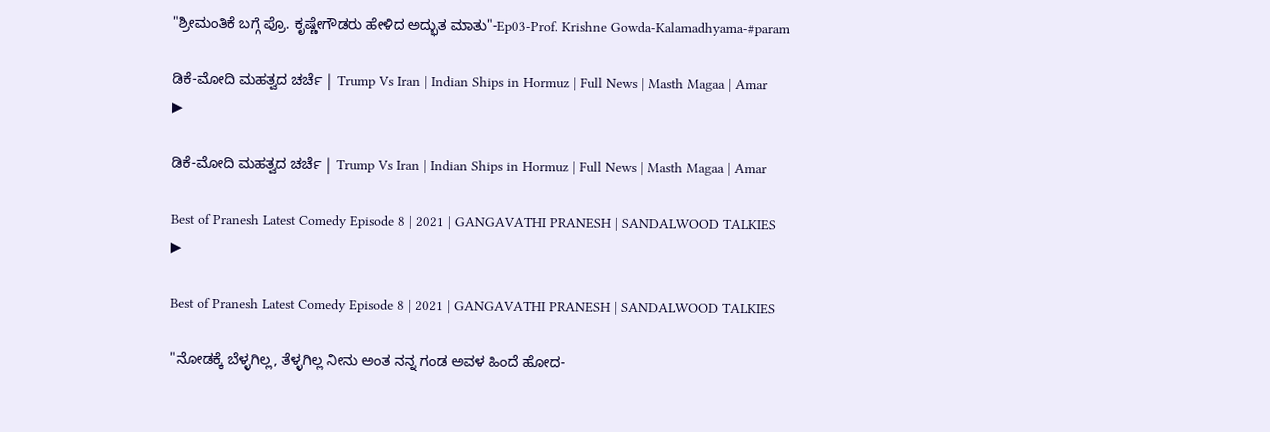"ಶ್ರೀಮಂತಿಕೆ ಬಗ್ಗೆ ಪ್ರೊ. ಕೃಷ್ಣೇಗೌಡರು ಹೇಳಿದ ಅದ್ಭುತ ಮಾತು"-Ep03-Prof. Krishne Gowda-Kalamadhyama-#param

ಡಿಕೆ-ಮೋದಿ ಮಹತ್ವದ ಚರ್ಚೆ | Trump Vs Iran | Indian Ships in Hormuz | Full News | Masth Magaa | Amar
▶

ಡಿಕೆ-ಮೋದಿ ಮಹತ್ವದ ಚರ್ಚೆ | Trump Vs Iran | Indian Ships in Hormuz | Full News | Masth Magaa | Amar

Best of Pranesh Latest Comedy Episode 8 | 2021 | GANGAVATHI PRANESH | SANDALWOOD TALKIES
▶

Best of Pranesh Latest Comedy Episode 8 | 2021 | GANGAVATHI PRANESH | SANDALWOOD TALKIES

"ನೋಡಕ್ಕೆ ಬೆಳ್ಳಗಿಲ್ಲ, ತೆಳ್ಳಗಿಲ್ಲ ನೀನು ಅಂತ ನನ್ನ ಗಂಡ ಅವಳ ಹಿಂದೆ ಹೋದ-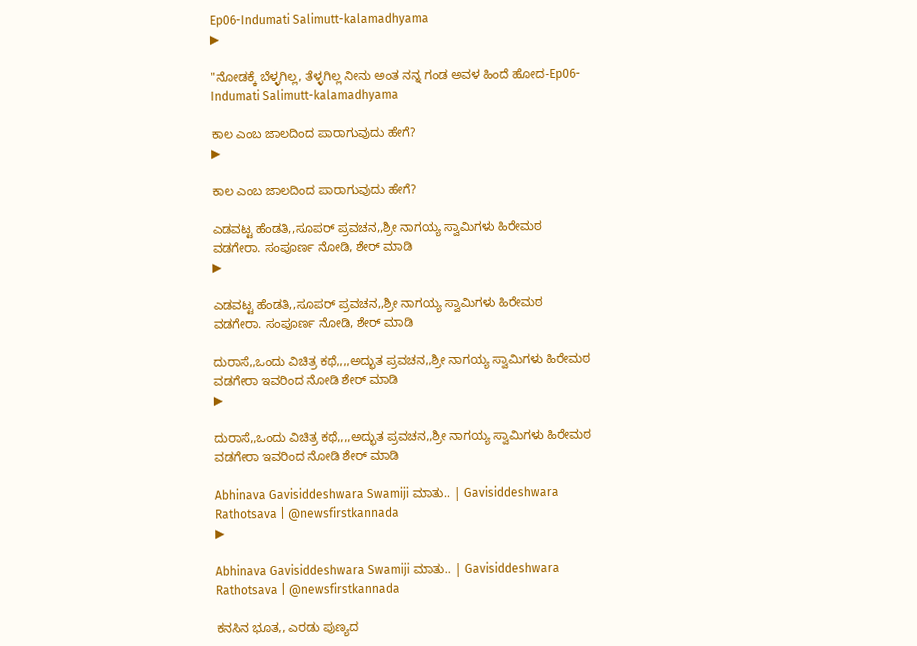Ep06-Indumati Salimutt-kalamadhyama
▶

"ನೋಡಕ್ಕೆ ಬೆಳ್ಳಗಿಲ್ಲ, ತೆಳ್ಳಗಿಲ್ಲ ನೀನು ಅಂತ ನನ್ನ ಗಂಡ ಅವಳ ಹಿಂದೆ ಹೋದ-Ep06-Indumati Salimutt-kalamadhyama

ಕಾಲ ಎಂಬ ಜಾಲದಿಂದ ಪಾರಾಗುವುದು ಹೇಗೆ?
▶

ಕಾಲ ಎಂಬ ಜಾಲದಿಂದ ಪಾರಾಗುವುದು ಹೇಗೆ?

ಎಡವಟ್ಟ ಹೆಂಡತಿ,,ಸೂಪರ್ ಪ್ರವಚನ,,ಶ್ರೀ ನಾಗಯ್ಯ ಸ್ವಾಮಿಗಳು ಹಿರೇಮಠ ವಡಗೇರಾ. ಸಂಪೂರ್ಣ ನೋಡಿ, ಶೇರ್ ಮಾಡಿ
▶

ಎಡವಟ್ಟ ಹೆಂಡತಿ,,ಸೂಪರ್ ಪ್ರವಚನ,,ಶ್ರೀ ನಾಗಯ್ಯ ಸ್ವಾಮಿಗಳು ಹಿರೇಮಠ ವಡಗೇರಾ. ಸಂಪೂರ್ಣ ನೋಡಿ, ಶೇರ್ ಮಾಡಿ

ದುರಾಸೆ,,ಒಂದು ವಿಚಿತ್ರ ಕಥೆ,,,,ಅದ್ಭುತ ಪ್ರವಚನ,,ಶ್ರೀ ನಾಗಯ್ಯ ಸ್ವಾಮಿಗಳು ಹಿರೇಮಠ ವಡಗೇರಾ ಇವರಿಂದ ನೋಡಿ ಶೇರ್ ಮಾಡಿ
▶

ದುರಾಸೆ,,ಒಂದು ವಿಚಿತ್ರ ಕಥೆ,,,,ಅದ್ಭುತ ಪ್ರವಚನ,,ಶ್ರೀ ನಾಗಯ್ಯ ಸ್ವಾಮಿಗಳು ಹಿರೇಮಠ ವಡಗೇರಾ ಇವರಿಂದ ನೋಡಿ ಶೇರ್ ಮಾಡಿ

Abhinava Gavisiddeshwara Swamiji ಮಾತು.. | Gavisiddeshwara Rathotsava | @newsfirstkannada
▶

Abhinava Gavisiddeshwara Swamiji ಮಾತು.. | Gavisiddeshwara Rathotsava | @newsfirstkannada

ಕನಸಿನ ಭೂತ,, ಎರಡು ಪುಣ್ಯದ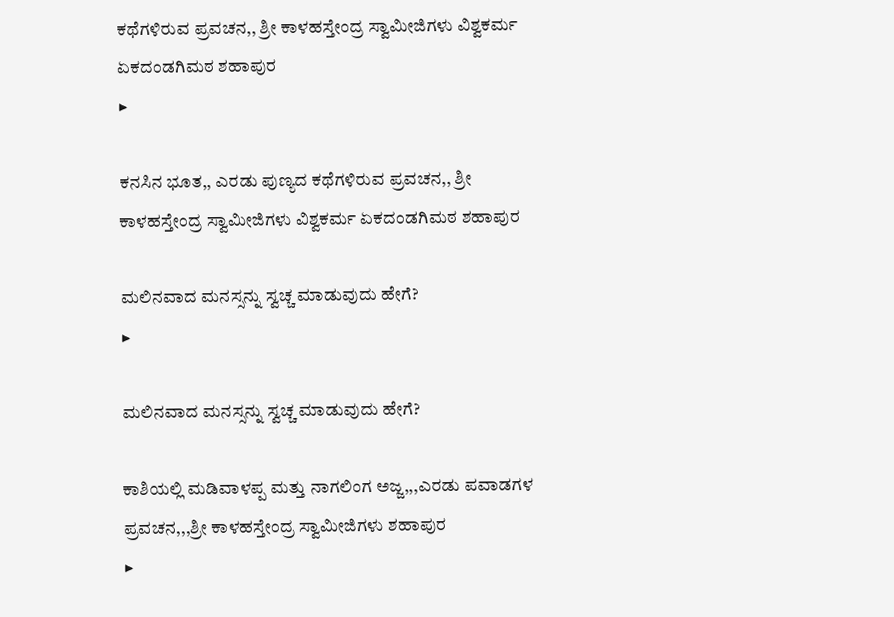ಕಥೆಗಳಿರುವ ಪ್ರವಚನ,, ಶ್ರೀ ಕಾಳಹಸ್ತೇಂದ್ರ ಸ್ವಾಮೀಜಿಗಳು ವಿಶ್ವಕರ್ಮ ಏಕದಂಡಗಿಮಠ ಶಹಾಪುರ
▶

ಕನಸಿನ ಭೂತ,, ಎರಡು ಪುಣ್ಯದ ಕಥೆಗಳಿರುವ ಪ್ರವಚನ,, ಶ್ರೀ ಕಾಳಹಸ್ತೇಂದ್ರ ಸ್ವಾಮೀಜಿಗಳು ವಿಶ್ವಕರ್ಮ ಏಕದಂಡಗಿಮಠ ಶಹಾಪುರ

ಮಲಿನವಾದ ಮನಸ್ಸನ್ನು ಸ್ವಚ್ಚ ಮಾಡುವುದು ಹೇಗೆ?
▶

ಮಲಿನವಾದ ಮನಸ್ಸನ್ನು ಸ್ವಚ್ಚ ಮಾಡುವುದು ಹೇಗೆ?

ಕಾಶಿಯಲ್ಲಿ ಮಡಿವಾಳಪ್ಪ ಮತ್ತು ನಾಗಲಿಂಗ ಅಜ್ಜ,,,ಎರಡು ಪವಾಡಗಳ ಪ್ರವಚನ,,,ಶ್ರೀ ಕಾಳಹಸ್ತೇಂದ್ರ ಸ್ವಾಮೀಜಿಗಳು ಶಹಾಪುರ
▶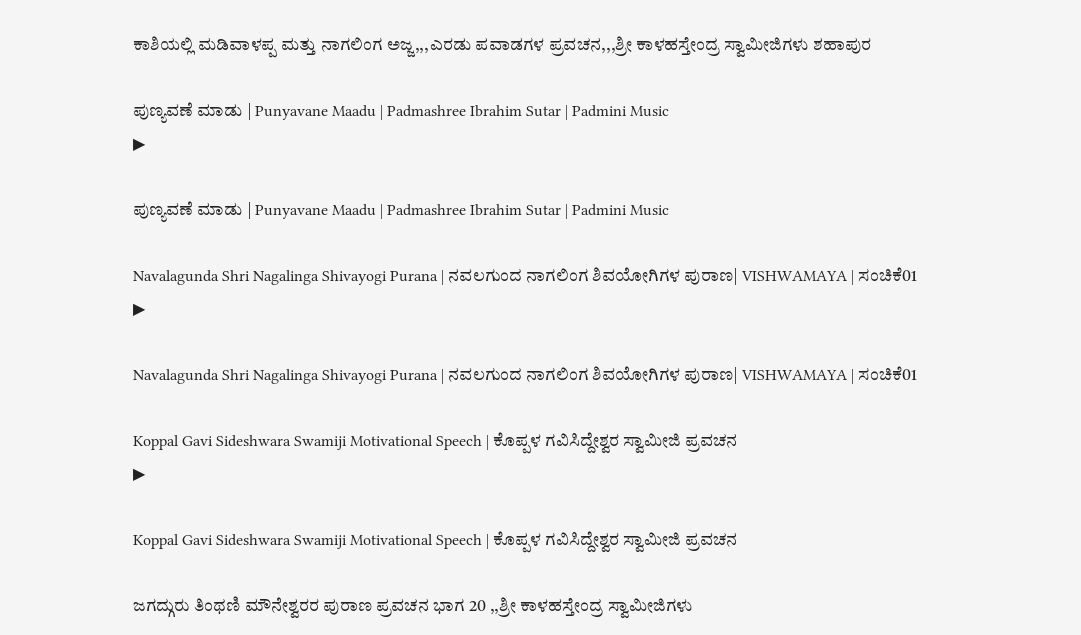ಕಾಶಿಯಲ್ಲಿ ಮಡಿವಾಳಪ್ಪ ಮತ್ತು ನಾಗಲಿಂಗ ಅಜ್ಜ,,,ಎರಡು ಪವಾಡಗಳ ಪ್ರವಚನ,,,ಶ್ರೀ ಕಾಳಹಸ್ತೇಂದ್ರ ಸ್ವಾಮೀಜಿಗಳು ಶಹಾಪುರ

ಪುಣ್ಯವಣೆ ಮಾಡು | Punyavane Maadu | Padmashree Ibrahim Sutar | Padmini Music
▶

ಪುಣ್ಯವಣೆ ಮಾಡು | Punyavane Maadu | Padmashree Ibrahim Sutar | Padmini Music

Navalagunda Shri Nagalinga Shivayogi Purana | ನವಲಗುಂದ ನಾಗಲಿಂಗ ಶಿವಯೋಗಿಗಳ ಪುರಾಣ| VISHWAMAYA | ಸಂಚಿಕೆ01
▶

Navalagunda Shri Nagalinga Shivayogi Purana | ನವಲಗುಂದ ನಾಗಲಿಂಗ ಶಿವಯೋಗಿಗಳ ಪುರಾಣ| VISHWAMAYA | ಸಂಚಿಕೆ01

Koppal Gavi Sideshwara Swamiji Motivational Speech | ಕೊಪ್ಪಳ ಗವಿಸಿದ್ದೇಶ್ವರ ಸ್ವಾಮೀಜಿ ಪ್ರವಚನ
▶

Koppal Gavi Sideshwara Swamiji Motivational Speech | ಕೊಪ್ಪಳ ಗವಿಸಿದ್ದೇಶ್ವರ ಸ್ವಾಮೀಜಿ ಪ್ರವಚನ

ಜಗದ್ಗುರು ತಿಂಥಣಿ ಮೌನೇಶ್ವರರ ಪುರಾಣ ಪ್ರವಚನ ಭಾಗ 20 ,,ಶ್ರೀ ಕಾಳಹಸ್ತೇಂದ್ರ ಸ್ವಾಮೀಜಿಗಳು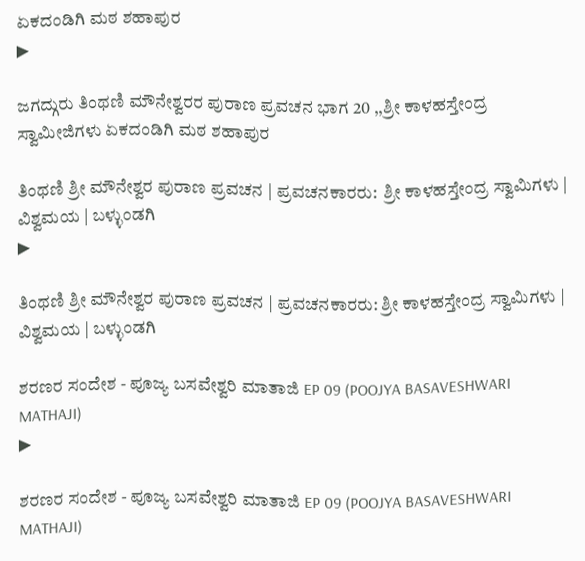ಏಕದಂಡಿಗಿ ಮಠ ಶಹಾಪುರ
▶

ಜಗದ್ಗುರು ತಿಂಥಣಿ ಮೌನೇಶ್ವರರ ಪುರಾಣ ಪ್ರವಚನ ಭಾಗ 20 ,,ಶ್ರೀ ಕಾಳಹಸ್ತೇಂದ್ರ ಸ್ವಾಮೀಜಿಗಳು ಏಕದಂಡಿಗಿ ಮಠ ಶಹಾಪುರ

ತಿಂಥಣಿ ಶ್ರೀ ಮೌನೇಶ್ವರ ಪುರಾಣ ಪ್ರವಚನ | ಪ್ರವಚನಕಾರರು:  ಶ್ರೀ ಕಾಳಹಸ್ತೇಂದ್ರ ಸ್ವಾಮಿಗಳು | ವಿಶ್ವಮಯ | ಬಳ್ಳುಂಡಗಿ
▶

ತಿಂಥಣಿ ಶ್ರೀ ಮೌನೇಶ್ವರ ಪುರಾಣ ಪ್ರವಚನ | ಪ್ರವಚನಕಾರರು: ಶ್ರೀ ಕಾಳಹಸ್ತೇಂದ್ರ ಸ್ವಾಮಿಗಳು | ವಿಶ್ವಮಯ | ಬಳ್ಳುಂಡಗಿ

ಶರಣರ ಸಂದೇಶ - ಪೂಜ್ಯ ಬಸವೇಶ್ವರಿ ಮಾತಾಜಿ EP 09 (POOJYA BASAVESHWARI MATHAJI)
▶

ಶರಣರ ಸಂದೇಶ - ಪೂಜ್ಯ ಬಸವೇಶ್ವರಿ ಮಾತಾಜಿ EP 09 (POOJYA BASAVESHWARI MATHAJI)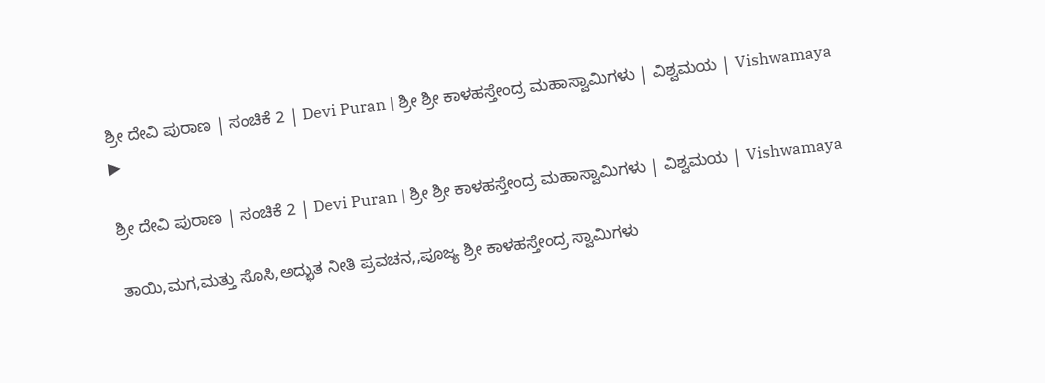ಶ್ರೀ ದೇವಿ ಪುರಾಣ | ಸಂಚಿಕೆ 2 | Devi Puran | ಶ್ರೀ ಶ್ರೀ ಕಾಳಹಸ್ತೇಂದ್ರ ಮಹಾಸ್ವಾಮಿಗಳು | ವಿಶ್ವಮಯ | Vishwamaya
▶

ಶ್ರೀ ದೇವಿ ಪುರಾಣ | ಸಂಚಿಕೆ 2 | Devi Puran | ಶ್ರೀ ಶ್ರೀ ಕಾಳಹಸ್ತೇಂದ್ರ ಮಹಾಸ್ವಾಮಿಗಳು | ವಿಶ್ವಮಯ | Vishwamaya

ತಾಯಿ,ಮಗ,ಮತ್ತು ಸೊಸಿ,ಅದ್ಭುತ ನೀತಿ ಪ್ರವಚನ,,ಪೂಜ್ಯ ಶ್ರೀ ಕಾಳಹಸ್ತೇಂದ್ರ ಸ್ವಾಮಿಗಳು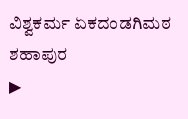ವಿಶ್ವಕರ್ಮ ಏಕದಂಡಗಿಮಠ ಶಹಾಪುರ
▶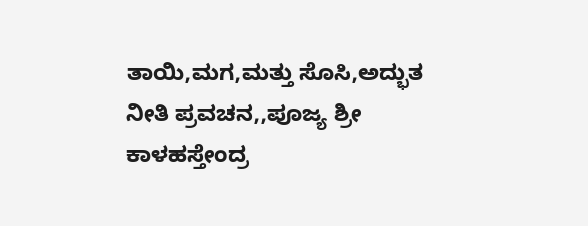ತಾಯಿ,ಮಗ,ಮತ್ತು ಸೊಸಿ,ಅದ್ಭುತ ನೀತಿ ಪ್ರವಚನ,,ಪೂಜ್ಯ ಶ್ರೀ ಕಾಳಹಸ್ತೇಂದ್ರ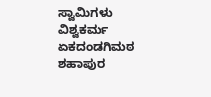ಸ್ವಾಮಿಗಳು ವಿಶ್ವಕರ್ಮ ಏಕದಂಡಗಿಮಠ ಶಹಾಪುರ